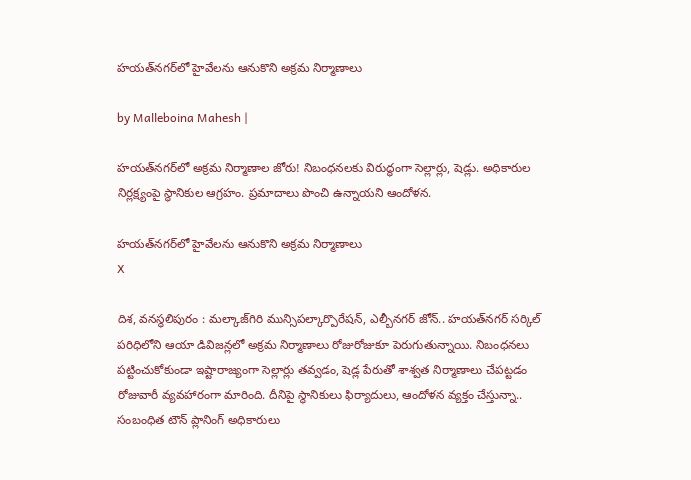హయత్‌నగర్‌‌లో హైవేలను ఆనుకొని అక్రమ నిర్మాణాలు

by Malleboina Mahesh |

హయత్‌నగర్‌లో అక్రమ నిర్మాణాల జోరు! నిబంధనలకు విరుద్ధంగా సెల్లార్లు, షెడ్లు. అధికారుల నిర్లక్ష్యంపై స్థానికుల ఆగ్రహం. ప్రమాదాలు పొంచి ఉన్నాయని ఆందోళన.

హయత్‌నగర్‌‌లో హైవేలను ఆనుకొని అక్రమ నిర్మాణాలు
X

దిశ, వనస్థలిపురం : మల్కాజ్‌గిరి మున్సిపల్కార్పొరేషన్, ఎల్బీనగర్ జోన్.. హయత్‌నగర్ సర్కిల్ పరిధిలోని ఆయా డివిజన్లలో అక్రమ నిర్మాణాలు రోజురోజుకూ పెరుగుతున్నాయి. నిబంధనలు పట్టించుకోకుండా ఇష్టారాజ్యంగా సెల్లార్లు తవ్వడం, షెడ్ల పేరుతో శాశ్వత నిర్మాణాలు చేపట్టడం రోజువారీ వ్యవహారంగా మారింది. దీనిపై స్థానికులు ఫిర్యాదులు, ఆందోళన వ్యక్తం చేస్తున్నా.. సంబంధిత టౌన్ ప్లానింగ్ అధికారులు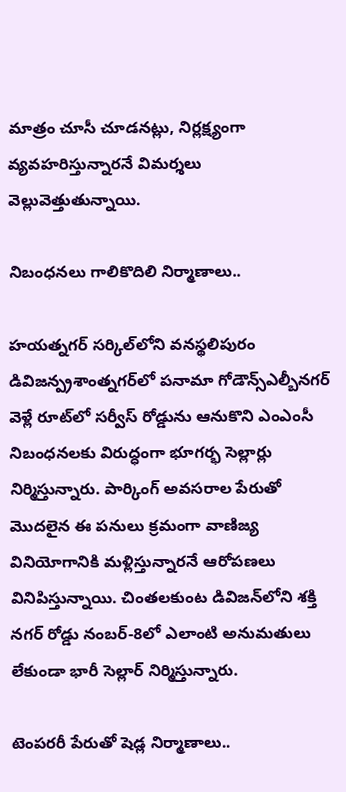మాత్రం చూసీ చూడనట్లు, నిర్లక్ష్యంగా వ్యవహరిస్తున్నారనే విమర్శలు వెల్లువెత్తుతున్నాయి.

నిబంధనలు గాలికొదిలి నిర్మాణాలు..

హయత్నగర్ సర్కిల్‌‌లోని వనస్థలిపురం డివిజన్ప్రశాంత్నగర్‌లో పనామా గోడౌన్స్ఎల్బీనగర్ వెళ్లే రూట్‌లో సర్వీస్ రోడ్డును ఆనుకొని ఎంఎంసీ నిబంధనలకు విరుద్ధంగా భూగర్భ సెల్లార్లు నిర్మిస్తున్నారు. పార్కింగ్ అవసరాల పేరుతో మొదలైన ఈ పనులు క్రమంగా వాణిజ్య వినియోగానికి మళ్లిస్తున్నారనే ఆరోపణలు వినిపిస్తున్నాయి. చింతలకుంట డివిజన్‌లోని శక్తి నగర్ రోడ్డు నంబర్-8లో ఎలాంటి అనుమతులు లేకుండా భారీ సెల్లార్ నిర్మిస్తున్నారు.

టెంపరరీ పేరుతో షెడ్ల నిర్మాణాలు..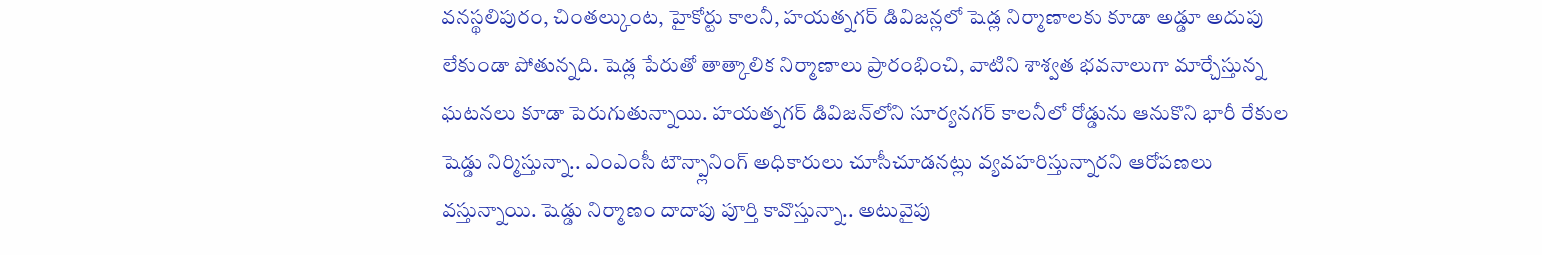వనస్థలిపురం, చింతల్కుంట, హైకోర్టు కాలనీ, హయత్నగర్ డివిజన్లలో షెడ్ల నిర్మాణాలకు కూడా అడ్డూ అదుపు లేకుండా పోతున్నది. షెడ్ల పేరుతో తాత్కాలిక నిర్మాణాలు ప్రారంభించి, వాటిని శాశ్వత భవనాలుగా మార్చేస్తున్న ఘటనలు కూడా పెరుగుతున్నాయి. హయత్నగర్ డివిజన్‌లోని సూర్యనగర్ కాలనీలో రోడ్డును ఆనుకొని భారీ రేకుల షెడ్డు నిర్మిస్తున్నా.. ఎంఎంసీ టౌన్ప్లానింగ్ అధికారులు చూసీచూడనట్లు వ్యవహరిస్తున్నారని ఆరోపణలు వస్తున్నాయి. షెడ్డు నిర్మాణం దాదాపు పూర్తి కావొస్తున్నా.. అటువైపు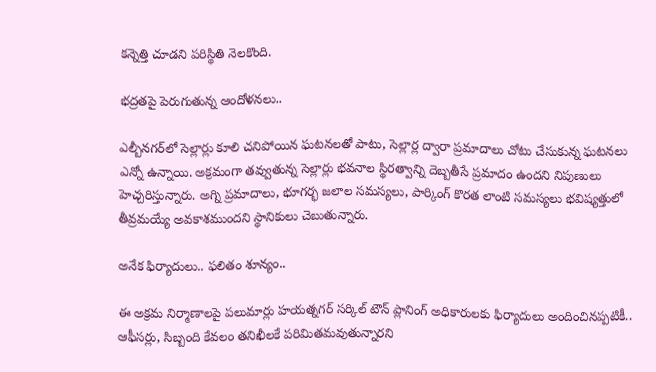కన్నెత్తి చూడని పరిస్థితి నెలకొంది.

భద్రతపై పెరుగుతున్న ఆందోళనలు..

ఎల్బీనగర్‌లో సెల్లార్లు కూలి చనిపోయిన ఘటనలతో పాటు, సెల్లార్ల ద్వారా ప్రమాదాలు చోటు చేసుకున్న ఘటనలు ఎన్నో ఉన్నాయి. అక్రమంగా తవ్వుతున్న సెల్లార్లు భవనాల స్థిరత్వాన్ని దెబ్బతీసే ప్రమాదం ఉందని నిపుణులు హెచ్చరిస్తున్నారు. అగ్ని ప్రమాదాలు, భూగర్భ జలాల సమస్యలు, పార్కింగ్ కొరత లాంటి సమస్యలు భవిష్యత్తులో తీవ్రమయ్యే అవకాశముందని స్థానికులు చెబుతున్నారు.

అనేక ఫిర్యాదులు.. ఫలితం శూన్యం..

ఈ అక్రమ నిర్మాణాలపై పలుమార్లు హయత్నగర్ సర్కిల్ టౌన్ ప్లానింగ్ అధికారులకు ఫిర్యాదులు అందించినప్పటికీ.. ఆఫీసర్లు, సిబ్బంది కేవలం తనిఖీలకే పరిమితమవుతున్నారని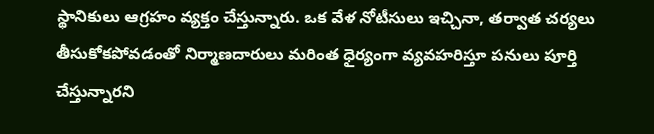స్థానికులు ఆగ్రహం వ్యక్తం చేస్తున్నారు. ఒక వేళ నోటీసులు ఇచ్చినా, తర్వాత చర్యలు తీసుకోకపోవడంతో నిర్మాణదారులు మరింత ధైర్యంగా వ్యవహరిస్తూ పనులు పూర్తి చేస్తున్నారని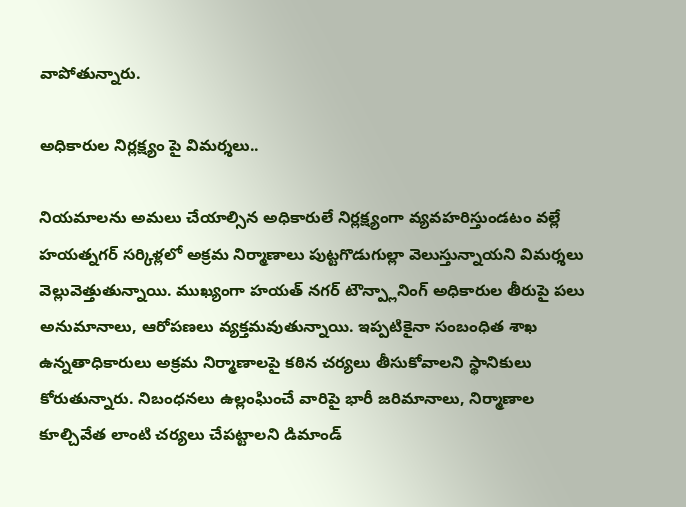వాపోతున్నారు.

అధికారుల నిర్లక్ష్యం పై విమర్శలు..

నియమాలను అమలు చేయాల్సిన అధికారులే నిర్లక్ష్యంగా వ్యవహరిస్తుండటం వల్లే హయత్నగర్ సర్కిళ్లలో అక్రమ నిర్మాణాలు పుట్టగొడుగుల్లా వెలుస్తున్నాయని విమర్శలు వెల్లువెత్తుతున్నాయి. ముఖ్యంగా హయత్ నగర్ టౌన్ప్లానింగ్ అధికారుల తీరుపై పలు అనుమానాలు, ఆరోపణలు వ్యక్తమవుతున్నాయి. ఇప్పటికైనా సంబంధిత శాఖ ఉన్నతాధికారులు అక్రమ నిర్మాణాలపై కఠిన చర్యలు తీసుకోవాలని స్థానికులు కోరుతున్నారు. నిబంధనలు ఉల్లంఘించే వారిపై భారీ జరిమానాలు, నిర్మాణాల కూల్చివేత లాంటి చర్యలు చేపట్టాలని డిమాండ్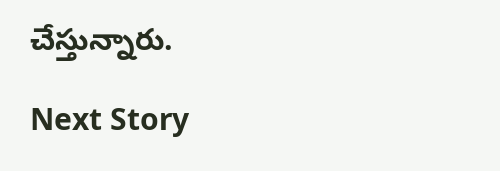చేస్తున్నారు.

Next Story